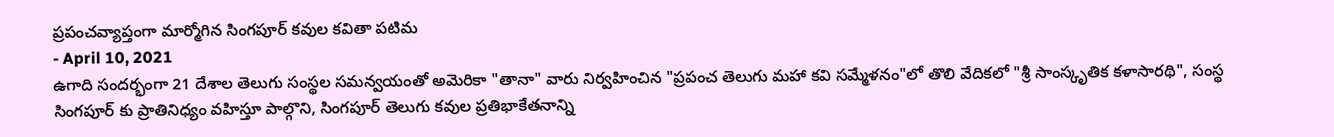ప్రపంచవ్యాప్తంగా మార్మోగిన సింగపూర్ కవుల కవితా పటిమ
- April 10, 2021
ఉగాది సందర్భంగా 21 దేశాల తెలుగు సంస్థల సమన్వయంతో అమెరికా "తానా" వారు నిర్వహించిన "ప్రపంచ తెలుగు మహా కవి సమ్మేళనం"లో తొలి వేదికలో "శ్రీ సాంస్కృతిక కళాసారథి", సంస్థ సింగపూర్ కు ప్రాతినిధ్యం వహిస్తూ పాల్గొని, సింగపూర్ తెలుగు కవుల ప్రతిభాకేతనాన్ని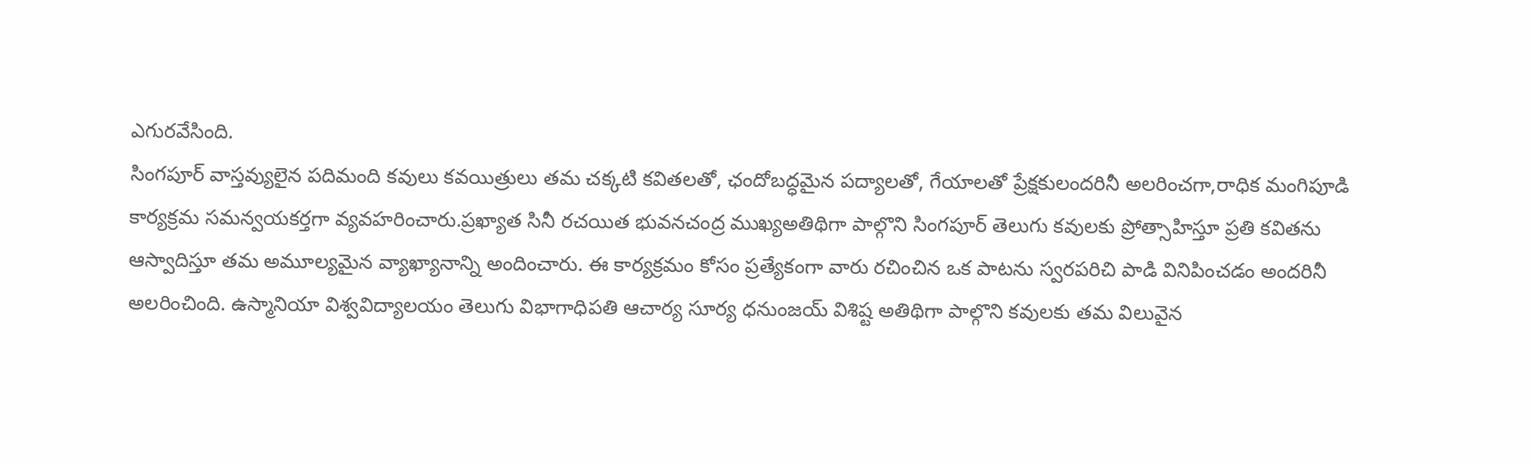ఎగురవేసింది.
సింగపూర్ వాస్తవ్యులైన పదిమంది కవులు కవయిత్రులు తమ చక్కటి కవితలతో, ఛందోబద్ధమైన పద్యాలతో, గేయాలతో ప్రేక్షకులందరినీ అలరించగా,రాధిక మంగిపూడి కార్యక్రమ సమన్వయకర్తగా వ్యవహరించారు.ప్రఖ్యాత సినీ రచయిత భువనచంద్ర ముఖ్యఅతిథిగా పాల్గొని సింగపూర్ తెలుగు కవులకు ప్రోత్సాహిస్తూ ప్రతి కవితను ఆస్వాదిస్తూ తమ అమూల్యమైన వ్యాఖ్యానాన్ని అందించారు. ఈ కార్యక్రమం కోసం ప్రత్యేకంగా వారు రచించిన ఒక పాటను స్వరపరిచి పాడి వినిపించడం అందరినీ అలరించింది. ఉస్మానియా విశ్వవిద్యాలయం తెలుగు విభాగాధిపతి ఆచార్య సూర్య ధనుంజయ్ విశిష్ట అతిథిగా పాల్గొని కవులకు తమ విలువైన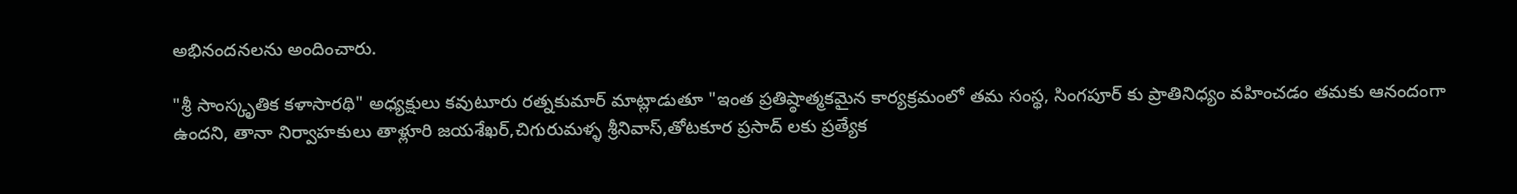అభినందనలను అందించారు.

"శ్రీ సాంస్కృతిక కళాసారథి" అధ్యక్షులు కవుటూరు రత్నకుమార్ మాట్లాడుతూ "ఇంత ప్రతిష్ఠాత్మకమైన కార్యక్రమంలో తమ సంస్థ, సింగపూర్ కు ప్రాతినిధ్యం వహించడం తమకు ఆనందంగా ఉందని, తానా నిర్వాహకులు తాళ్లూరి జయశేఖర్,చిగురుమళ్ళ శ్రీనివాస్,తోటకూర ప్రసాద్ లకు ప్రత్యేక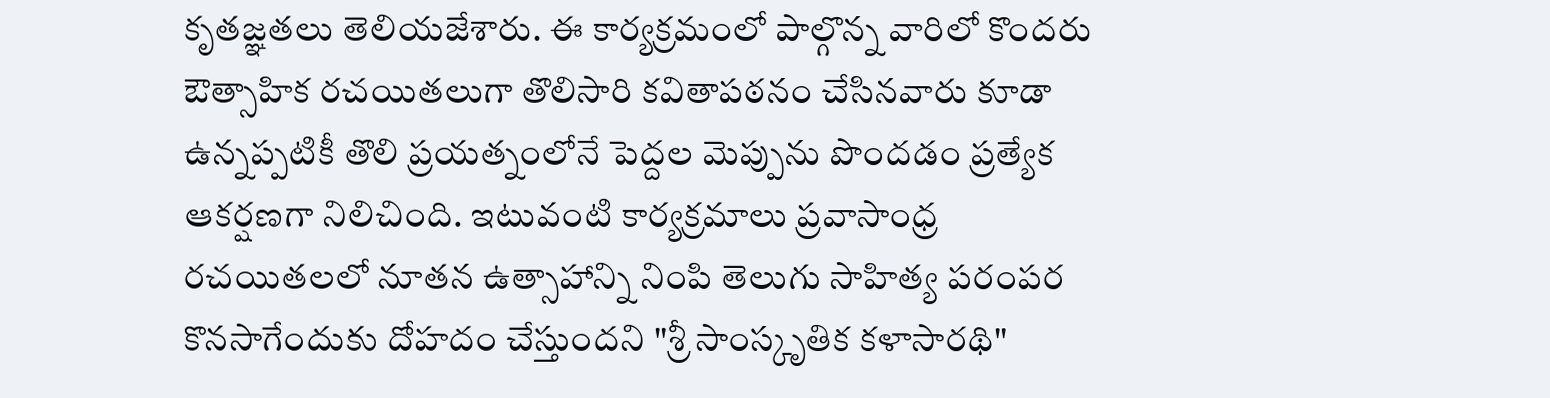కృతజ్ఞతలు తెలియజేశారు. ఈ కార్యక్రమంలో పాల్గొన్న వారిలో కొందరు ఔత్సాహిక రచయితలుగా తొలిసారి కవితాపఠనం చేసినవారు కూడా ఉన్నప్పటికీ తొలి ప్రయత్నంలోనే పెద్దల మెప్పును పొందడం ప్రత్యేక ఆకర్షణగా నిలిచింది. ఇటువంటి కార్యక్రమాలు ప్రవాసాంధ్ర రచయితలలో నూతన ఉత్సాహాన్ని నింపి తెలుగు సాహిత్య పరంపర కొనసాగేందుకు దోహదం చేస్తుందని "శ్రీ సాంస్కృతిక కళాసారథి"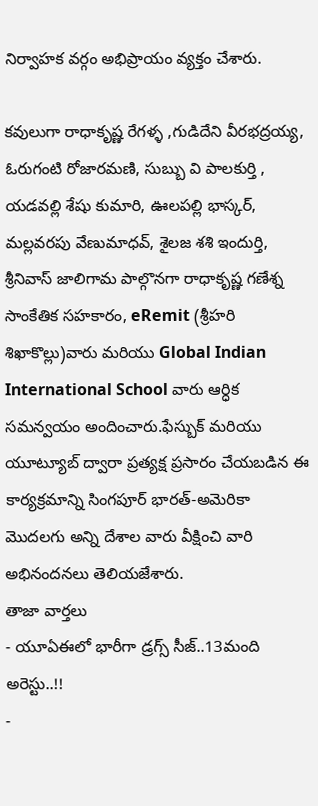నిర్వాహక వర్గం అభిప్రాయం వ్యక్తం చేశారు.

కవులుగా రాధాకృష్ణ రేగళ్ళ ,గుడిదేని వీరభద్రయ్య, ఓరుగంటి రోజారమణి, సుబ్బు వి పాలకుర్తి , యడవల్లి శేషు కుమారి, ఊలపల్లి భాస్కర్, మల్లవరపు వేణుమాధవ్, శైలజ శశి ఇందుర్తి, శ్రీనివాస్ జాలిగామ పాల్గొనగా రాధాకృష్ణ గణేశ్న సాంకేతిక సహకారం, eRemit (శ్రీహరి శిఖాకొల్లు)వారు మరియు Global Indian International School వారు ఆర్ధిక సమన్వయం అందించారు.ఫేస్బుక్ మరియు యూట్యూబ్ ద్వారా ప్రత్యక్ష ప్రసారం చేయబడిన ఈ కార్యక్రమాన్ని సింగపూర్ భారత్-అమెరికా మొదలగు అన్ని దేశాల వారు వీక్షించి వారి అభినందనలు తెలియజేశారు.
తాజా వార్తలు
- యూఏఈలో భారీగా డ్రగ్స్ సీజ్..13మంది అరెస్టు..!!
-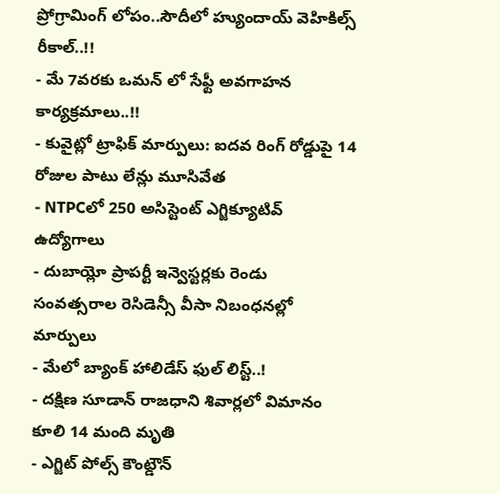ప్రోగ్రామింగ్ లోపం..సౌదీలో హ్యుందాయ్ వెహికిల్స్ రీకాల్..!!
- మే 7వరకు ఒమన్ లో సేఫ్టీ అవగాహన కార్యక్రమాలు..!!
- కువైట్లో ట్రాఫిక్ మార్పులు: ఐదవ రింగ్ రోడ్డుపై 14 రోజుల పాటు లేన్లు మూసివేత
- NTPCలో 250 అసిస్టెంట్ ఎగ్జిక్యూటివ్ ఉద్యోగాలు
- దుబాయ్లో ప్రాపర్టీ ఇన్వెస్టర్లకు రెండు సంవత్సరాల రెసిడెన్సీ వీసా నిబంధనల్లో మార్పులు
- మేలో బ్యాంక్ హాలిడేస్ ఫుల్ లిస్ట్..!
- దక్షిణ సూడాన్ రాజధాని శివార్లలో విమానం కూలి 14 మంది మృతి
- ఎగ్జిట్ పోల్స్ కౌంట్డౌన్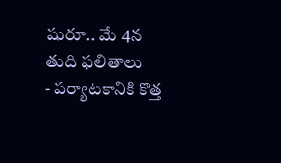షురూ.. మే 4న తుది ఫలితాలు
- పర్యాటకానికి కొత్త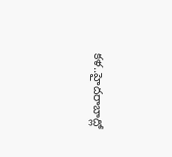కళ..హైదరాబాద్లో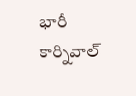భారీ కార్నివాల్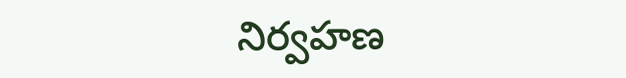నిర్వహణ